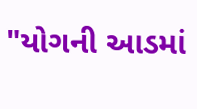"યોગની આડમાં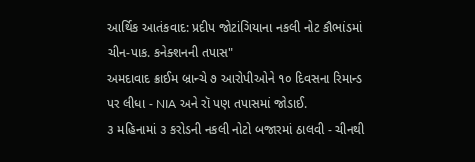આર્થિક આતંકવાદ: પ્રદીપ જોટાંગિયાના નકલી નોટ કૌભાંડમાં ચીન-પાક. કનેક્શનની તપાસ"
અમદાવાદ ક્રાઈમ બ્રાન્ચે ૭ આરોપીઓને ૧૦ દિવસના રિમાન્ડ પર લીધા - NIA અને રૉ પણ તપાસમાં જોડાઈ.
૩ મહિનામાં ૩ કરોડની નકલી નોટો બજારમાં ઠાલવી - ચીનથી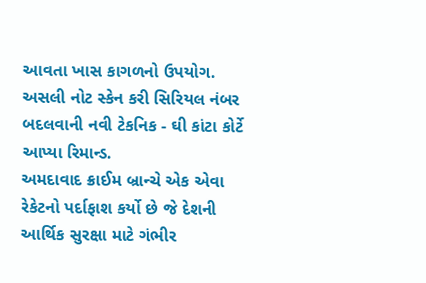આવતા ખાસ કાગળનો ઉપયોગ.
અસલી નોટ સ્કેન કરી સિરિયલ નંબર બદલવાની નવી ટેકનિક - ઘી કાંટા કોર્ટે આપ્યા રિમાન્ડ.
અમદાવાદ ક્રાઈમ બ્રાન્ચે એક એવા રેકેટનો પર્દાફાશ કર્યો છે જે દેશની આર્થિક સુરક્ષા માટે ગંભીર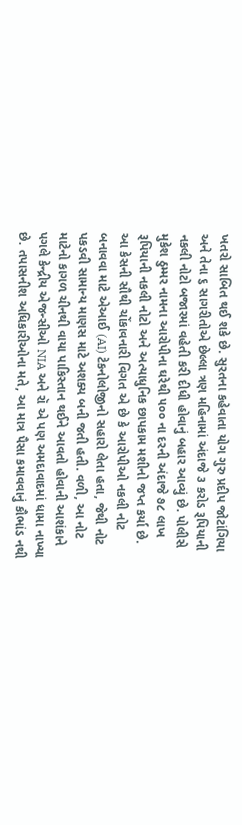ખતરો સાબિત થઈ શકે છે. સુરતના કહેવાતા યોગ ગુરુ પ્રદીપ જોટાંગિયા અને તેના ૬ સાગરીતોએ છેલ્લા ત્રણ મહિનામાં અંદાજે ૩ કરોડ રૂપિયાની નકલી નોટો બજારમાં વહેતી કરી દીધી હોવાનું બહાર આવ્યું છે. પોલીસે મુકેશ ઠુમ્મર નામના આરોપીના ઘરેથી ૫૦૦ ના દરની અંદાજે ૭૮ લાખ રૂપિયાની નકલી નોટો અને અત્યાધુનિક છાપકામ મશીનો જપ્ત કર્યા છે.
આ કેસની સૌથી ચોંકાવનારી વિગત એ છે કે આરોપીઓ નકલી નોટ બનાવવા માટે એઆઈ (AI) ટેકનોલોજીનો સહારો લેતા હતા, જેથી નોટ પકડવી સામાન્ય માણસ માટે અશક્ય બની જતી હતી. વળી, આ નોટ માટેનો કાગળ ચીનથી વાયા પાકિસ્તાન થઈને આવતો હોવાની આશંકાને પગલે કેન્દ્રીય એજન્સીઓ NIA અને રૉ એ પણ અમદાવાદમાં ધામા નાખ્યા છે. તપાસનીશ અધિકારીઓના મતે, આ માત્ર પૈસા કમાવવાનું કૌભાંડ નથી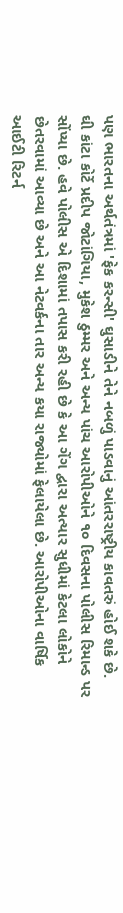પણ ભારતના અર્થતંત્રમાં 'ફેક કરન્સી' ઘુસાડીને તેને નબળું પાડવાનું આંતરરાષ્ટ્રીય કાવતરું હોઈ શકે છે.
ઘી કાંટા કોર્ટે પ્રદીપ જોટાંગિયા, મુકેશ ઠુમ્મર અને અન્ય પાંચ આરોપીઓને ૧૦ દિવસના પોલીસ રિમાન્ડ પર સોંપ્યા છે. હવે પોલીસ એ દિશામાં તપાસ કરી રહી છે કે આ ગેંગ દ્વારા અત્યાર સુધીમાં કેટલા લોકોને છેતરવામાં આવ્યા છે અને આ નેટવર્કના તાર અન્ય કયા રાજ્યોમાં ફેલાયેલા છે. આરોપીઓના વાર્ષિક આઈટી રિટર્ન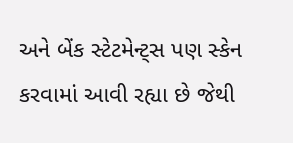અને બેંક સ્ટેટમેન્ટ્સ પણ સ્કેન કરવામાં આવી રહ્યા છે જેથી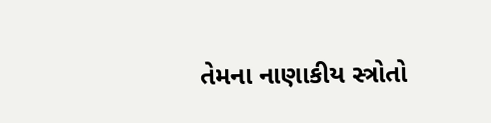તેમના નાણાકીય સ્ત્રોતો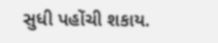સુધી પહોંચી શકાય.